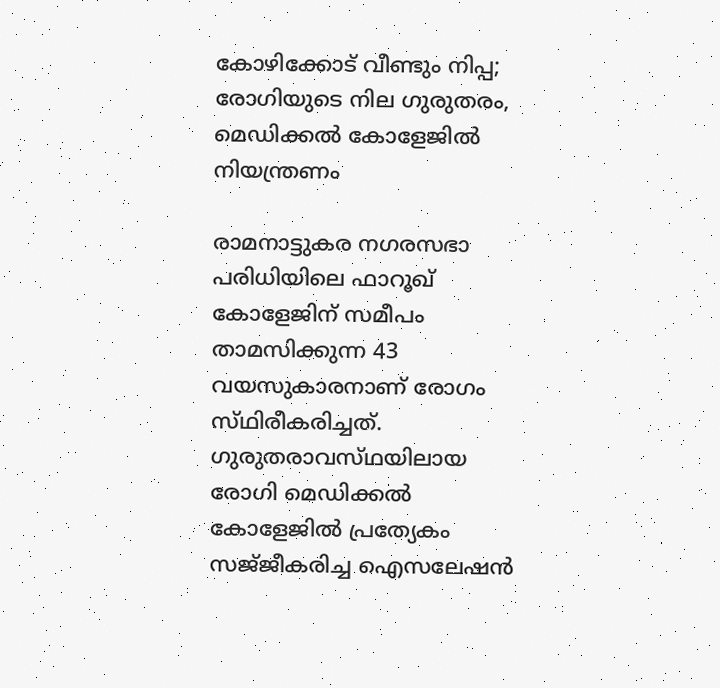കോഴിക്കോട് വീണ്ടും നിപ്പ; രോഗിയുടെ നില ഗുരുതരം, മെഡിക്കൽ കോളേജിൽ നിയന്ത്രണം

രാമനാട്ടുകര നഗരസഭാ പരിധിയിലെ ഫാറൂഖ് കോളേജിന് സമീപം താമസിക്കുന്ന 43 വയസുകാരനാണ് രോഗം സ്‌ഥിരീകരിച്ചത്‌. ഗുരുതരാവസ്‌ഥയിലായ രോഗി മെഡിക്കൽ കോളേജിൽ പ്രത്യേകം സജ്‌ജീകരിച്ച ഐസലേഷൻ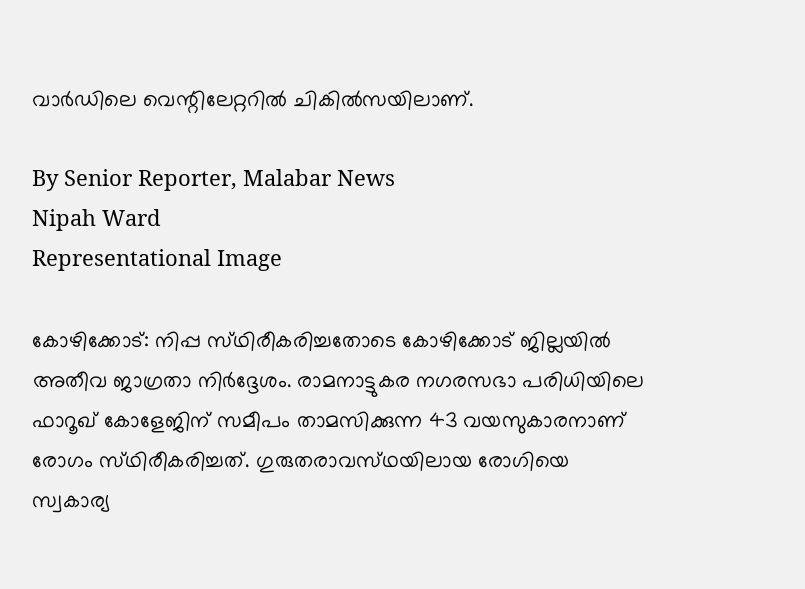വാർഡിലെ വെന്റിലേറ്ററിൽ ചികിൽസയിലാണ്.

By Senior Reporter, Malabar News
Nipah Ward
Representational Image

കോഴിക്കോട്: നിപ്പ സ്‌ഥിരീകരിച്ചതോടെ കോഴിക്കോട് ജില്ലയിൽ അതീവ ജാഗ്രതാ നിർദ്ദേശം. രാമനാട്ടുകര നഗരസഭാ പരിധിയിലെ ഫാറൂഖ് കോളേജിന് സമീപം താമസിക്കുന്ന 43 വയസുകാരനാണ് രോഗം സ്‌ഥിരീകരിച്ചത്‌. ഗുരുതരാവസ്‌ഥയിലായ രോഗിയെ സ്വകാര്യ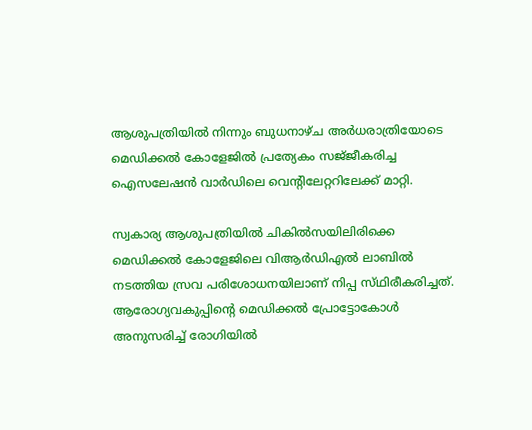ആശുപത്രിയിൽ നിന്നും ബുധനാഴ്‌ച അർധരാത്രിയോടെ മെഡിക്കൽ കോളേജിൽ പ്രത്യേകം സജ്‌ജീകരിച്ച ഐസലേഷൻ വാർഡിലെ വെന്റിലേറ്ററിലേക്ക് മാറ്റി.

സ്വകാര്യ ആശുപത്രിയിൽ ചികിൽസയിലിരിക്കെ മെഡിക്കൽ കോളേജിലെ വിആർഡിഎൽ ലാബിൽ നടത്തിയ സ്രവ പരിശോധനയിലാണ് നിപ്പ സ്‌ഥിരീകരിച്ചത്‌. ആരോഗ്യവകുപ്പിന്റെ മെഡിക്കൽ പ്രോട്ടോകോൾ അനുസരിച്ച് രോഗിയിൽ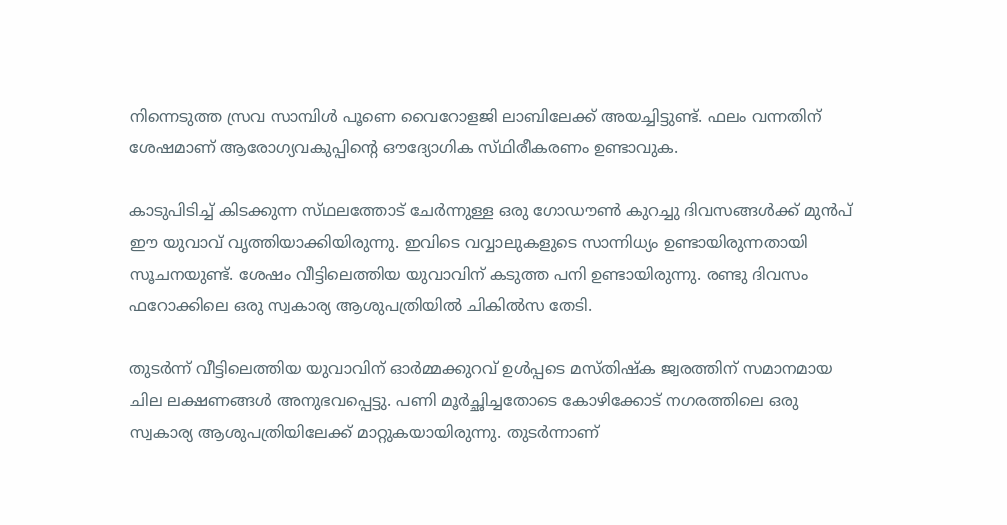നിന്നെടുത്ത സ്രവ സാമ്പിൾ പൂണെ വൈറോളജി ലാബിലേക്ക് അയച്ചിട്ടുണ്ട്. ഫലം വന്നതിന് ശേഷമാണ് ആരോഗ്യവകുപ്പിന്റെ ഔദ്യോഗിക സ്‌ഥിരീകരണം ഉണ്ടാവുക.

കാടുപിടിച്ച് കിടക്കുന്ന സ്‌ഥലത്തോട് ചേർന്നുള്ള ഒരു ഗോഡൗൺ കുറച്ചു ദിവസങ്ങൾക്ക് മുൻപ് ഈ യുവാവ് വൃത്തിയാക്കിയിരുന്നു. ഇവിടെ വവ്വാലുകളുടെ സാന്നിധ്യം ഉണ്ടായിരുന്നതായി സൂചനയുണ്ട്. ശേഷം വീട്ടിലെത്തിയ യുവാവിന് കടുത്ത പനി ഉണ്ടായിരുന്നു. രണ്ടു ദിവസം ഫറോക്കിലെ ഒരു സ്വകാര്യ ആശുപത്രിയിൽ ചികിൽസ തേടി.

തുടർന്ന് വീട്ടിലെത്തിയ യുവാവിന് ഓർമ്മക്കുറവ് ഉൾപ്പടെ മസ്‌തിഷ്‌ക ജ്വരത്തിന് സമാനമായ ചില ലക്ഷണങ്ങൾ അനുഭവപ്പെട്ടു. പണി മൂർച്ഛിച്ചതോടെ കോഴിക്കോട് നഗരത്തിലെ ഒരു സ്വകാര്യ ആശുപത്രിയിലേക്ക് മാറ്റുകയായിരുന്നു. തുടർന്നാണ്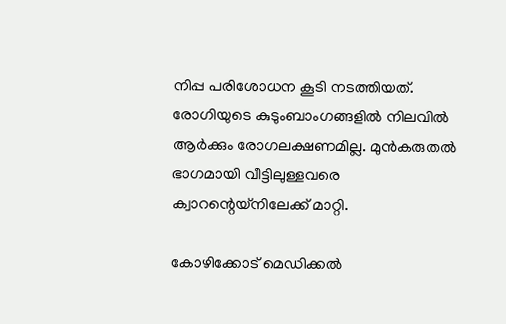നിപ്പ പരിശോധന കൂടി നടത്തിയത്. രോഗിയുടെ കുടുംബാംഗങ്ങളിൽ നിലവിൽ ആർക്കും രോഗലക്ഷണമില്ല. മുൻകരുതൽ ഭാഗമായി വീട്ടിലുള്ളവരെ ക്വാറന്റെയ്‌നിലേക്ക് മാറ്റി.

കോഴിക്കോട് മെഡിക്കൽ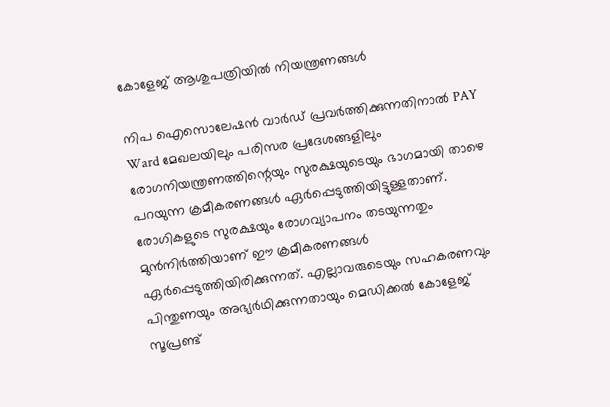കോളേജ് ആശുപത്രിയിൽ നിയന്ത്രണങ്ങൾ

നിപ ഐസൊലേഷൻ വാർഡ് പ്രവർത്തിക്കുന്നതിനാൽ PAY Ward മേഖലയിലും പരിസര പ്രദേശങ്ങളിലും രോഗനിയന്ത്രണത്തിന്റെയും സുരക്ഷയുടെയും ഭാഗമായി താഴെ പറയുന്ന ക്രമീകരണങ്ങൾ ഏർപ്പെടുത്തിയിട്ടുള്ളതാണ്. രോഗികളുടെ സുരക്ഷയും രോഗവ്യാപനം തടയുന്നതും മുൻനിർത്തിയാണ് ഈ ക്രമീകരണങ്ങൾ ഏർപ്പെടുത്തിയിരിക്കുന്നത്. എല്ലാവരുടെയും സഹകരണവും പിന്തുണയും അഭ്യർഥിക്കുന്നതായും മെഡിക്കൽ കോളേജ് സൂപ്രണ്ട്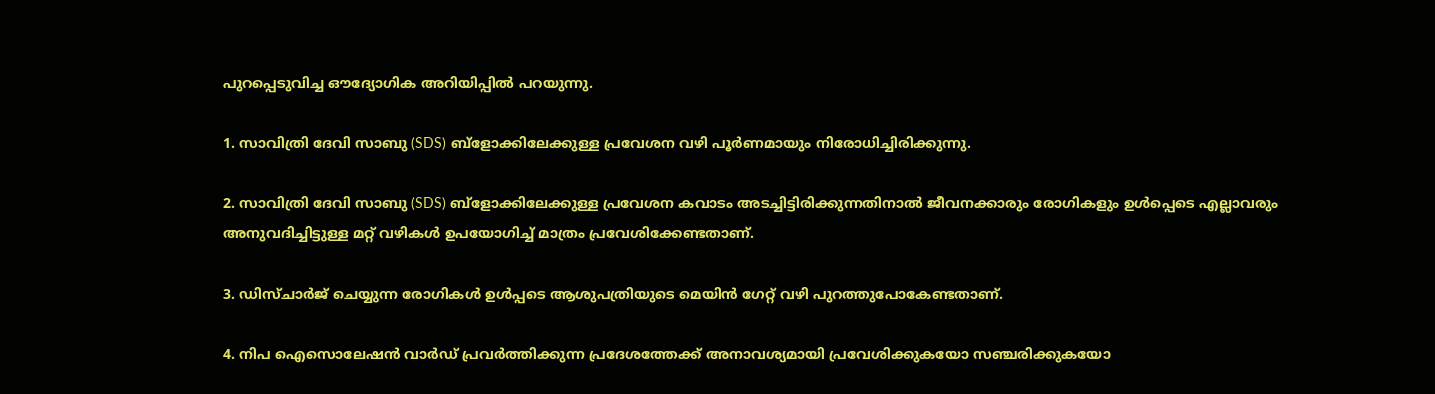പുറപ്പെടുവിച്ച ഔദ്യോഗിക അറിയിപ്പിൽ പറയുന്നു.

1. സാവിത്രി ദേവി സാബു (SDS) ബ്ളോക്കിലേക്കുള്ള പ്രവേശന വഴി പൂർണമായും നിരോധിച്ചിരിക്കുന്നു.

2. സാവിത്രി ദേവി സാബു (SDS) ബ്ളോക്കിലേക്കുള്ള പ്രവേശന കവാടം അടച്ചിട്ടിരിക്കുന്നതിനാൽ ജീവനക്കാരും രോഗികളും ഉൾപ്പെടെ എല്ലാവരും അനുവദിച്ചിട്ടുള്ള മറ്റ് വഴികൾ ഉപയോഗിച്ച് മാത്രം പ്രവേശിക്കേണ്ടതാണ്.

3. ഡിസ്‌ചാർജ് ചെയ്യുന്ന രോഗികൾ ഉൾപ്പടെ ആശുപത്രിയുടെ മെയിൻ ഗേറ്റ് വഴി പുറത്തുപോകേണ്ടതാണ്.

4. നിപ ഐസൊലേഷൻ വാർഡ് പ്രവർത്തിക്കുന്ന പ്രദേശത്തേക്ക് അനാവശ്യമായി പ്രവേശിക്കുകയോ സഞ്ചരിക്കുകയോ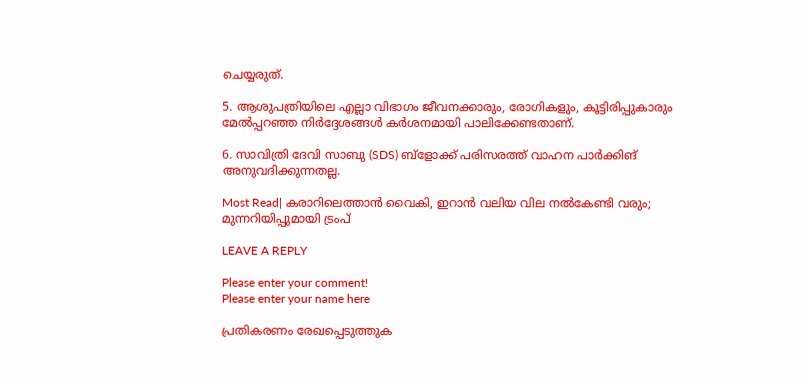ചെയ്യരുത്.

5. ആശുപത്രിയിലെ എല്ലാ വിഭാഗം ജീവനക്കാരും, രോഗികളും, കൂട്ടിരിപ്പുകാരും മേൽപ്പറഞ്ഞ നിർദ്ദേശങ്ങൾ കർശനമായി പാലിക്കേണ്ടതാണ്.

6. സാവിത്രി ദേവി സാബു (SDS) ബ്ളോക്ക് പരിസരത്ത് വാഹന പാർക്കിങ് അനുവദിക്കുന്നതല്ല.

Most Read| കരാറിലെത്താൻ വൈകി, ഇറാൻ വലിയ വില നൽകേണ്ടി വരും; മുന്നറിയിപ്പുമായി ട്രംപ്

LEAVE A REPLY

Please enter your comment!
Please enter your name here

പ്രതികരണം രേഖപ്പെടുത്തുക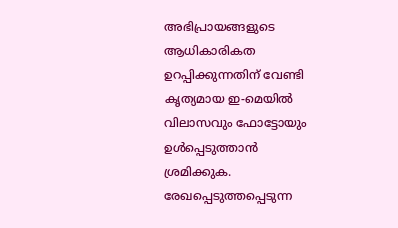അഭിപ്രായങ്ങളുടെ ആധികാരികത ഉറപ്പിക്കുന്നതിന് വേണ്ടി കൃത്യമായ ഇ-മെയിൽ വിലാസവും ഫോട്ടോയും ഉൾപ്പെടുത്താൻ ശ്രമിക്കുക. രേഖപ്പെടുത്തപ്പെടുന്ന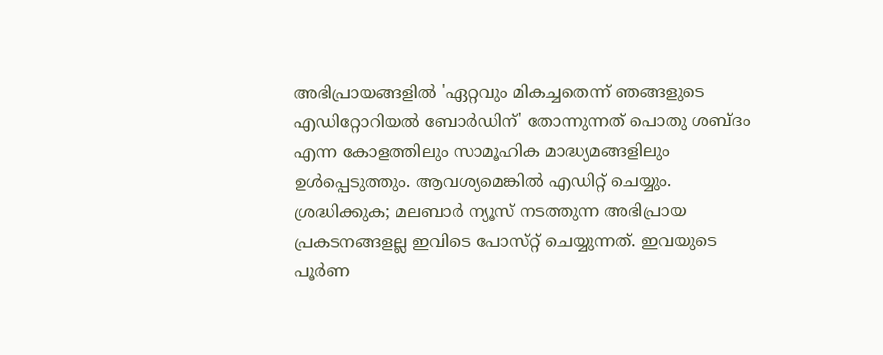അഭിപ്രായങ്ങളിൽ 'ഏറ്റവും മികച്ചതെന്ന് ഞങ്ങളുടെ എഡിറ്റോറിയൽ ബോർഡിന്' തോന്നുന്നത് പൊതു ശബ്‌ദം എന്ന കോളത്തിലും സാമൂഹിക മാദ്ധ്യമങ്ങളിലും ഉൾപ്പെടുത്തും. ആവശ്യമെങ്കിൽ എഡിറ്റ് ചെയ്യും. ശ്രദ്ധിക്കുക; മലബാർ ന്യൂസ് നടത്തുന്ന അഭിപ്രായ പ്രകടനങ്ങളല്ല ഇവിടെ പോസ്‌റ്റ് ചെയ്യുന്നത്. ഇവയുടെ പൂർണ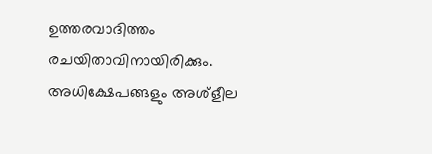ഉത്തരവാദിത്തം രചയിതാവിനായിരിക്കും. അധിക്ഷേപങ്ങളും അശ്‌ളീല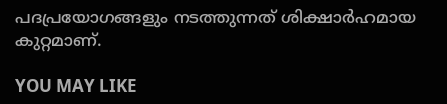പദപ്രയോഗങ്ങളും നടത്തുന്നത് ശിക്ഷാർഹമായ കുറ്റമാണ്.

YOU MAY LIKE